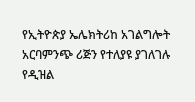የኢትዮጵያ ኤሌክትሪከ አገልግሎት አርባምንጭ ሪጅን የተለያዩ ያገለገሉ የዲዝል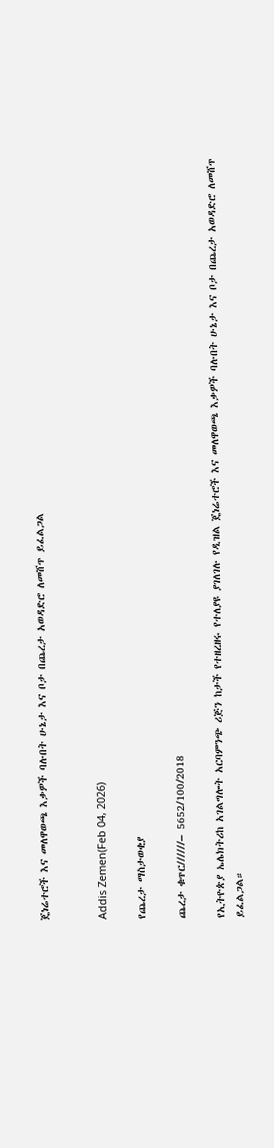ጄነሬተሮች እና መለዋወጫ እቃዎች ባሉበት ሁኔታ እና ቦታ በጨረታ አወዳድሮ ለመሸጥ ይፈልጋል


Addis Zemen(Feb 04, 2026)

የጨረታ ማስታወቂያ

ጨረታ ቁጥር//////– 5652/100/2018

የኢትዮጵያ ኤሌክትሪከ አገልግሎት አርባምንጭ ሪጅን ከታች የተዘረዘሩ የተለያዩ ያገለገሉ የዲዝል ጄነሬተሮች እና መለዋወጫ እቃዎች ባሉበት ሁኔታ እና ቦታ በጨረታ አወዳድሮ ለመሸጥ ይፈልጋል።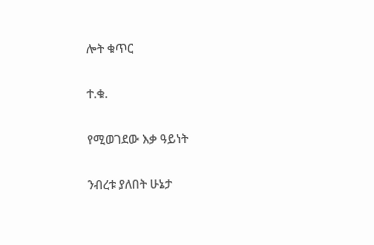ሎት ቁጥር

ተ.ቁ.

የሚወገደው እቃ ዓይነት

ንብረቱ ያለበት ሁኔታ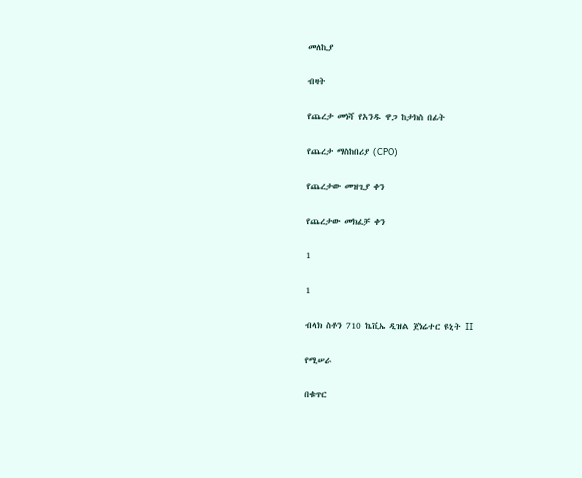መለኪያ

ብዛት

የጨረታ መነሻ የአንዱ ዋጋ ከታክስ በፊት

የጨረታ ማስከበሪያ (CPO)

የጨረታው መዝጊያ ቀን

የጨረታው መክፈቻ ቀን

1

1

ብላክ ስቶን 710 ኬቪኤ ዲዝል ጀነሬተር ዩኒት II

የሚሠራ

በቁጥር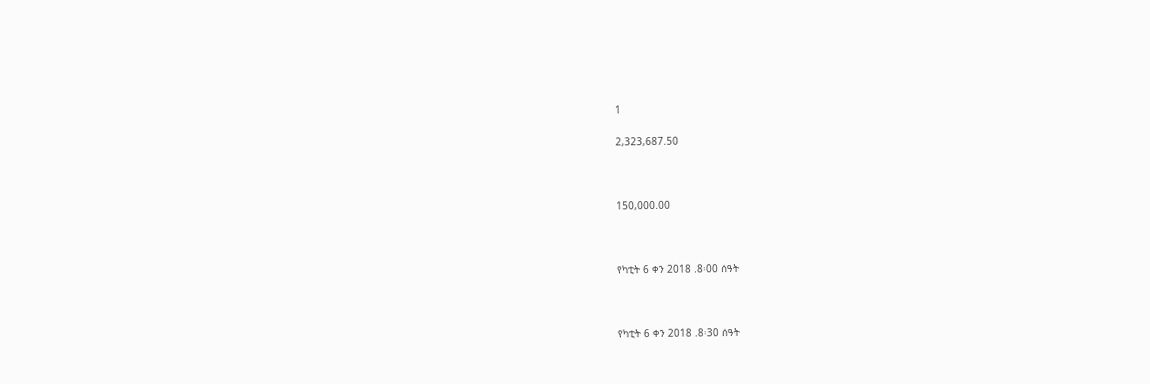1

2,323,687.50



150,000.00



የካቲት 6 ቀን 2018 .8፡00 ሰዓት



የካቲት 6 ቀን 2018 .8፡30 ሰዓት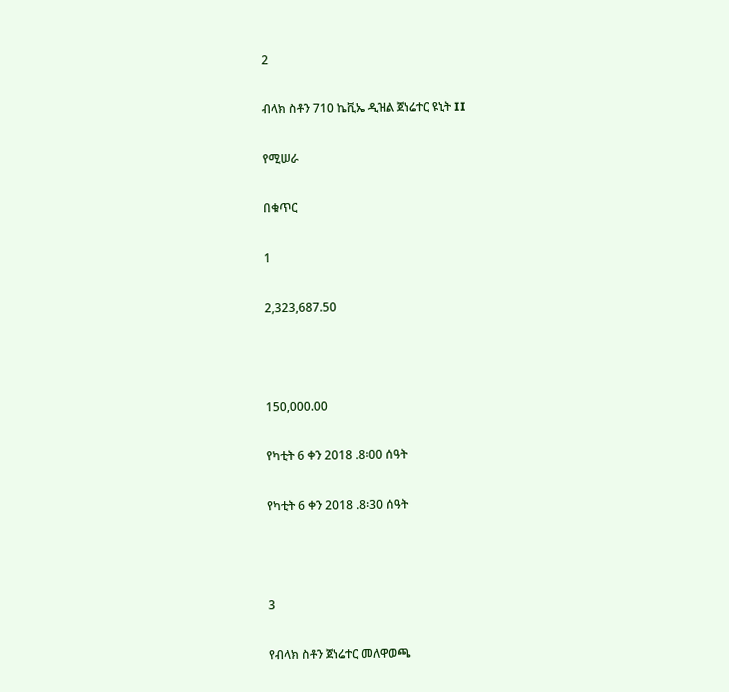2

ብላክ ስቶን 710 ኬቪኤ ዲዝል ጀነሬተር ዩኒት II

የሚሠራ

በቁጥር

1

2,323,687.50



150,000.00

የካቲት 6 ቀን 2018 .8፡00 ሰዓት

የካቲት 6 ቀን 2018 .8፡30 ሰዓት



3

የብላክ ስቶን ጀነሬተር መለዋወጫ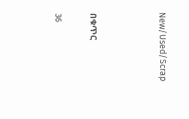New/Used/Scrap



በቁጥር

36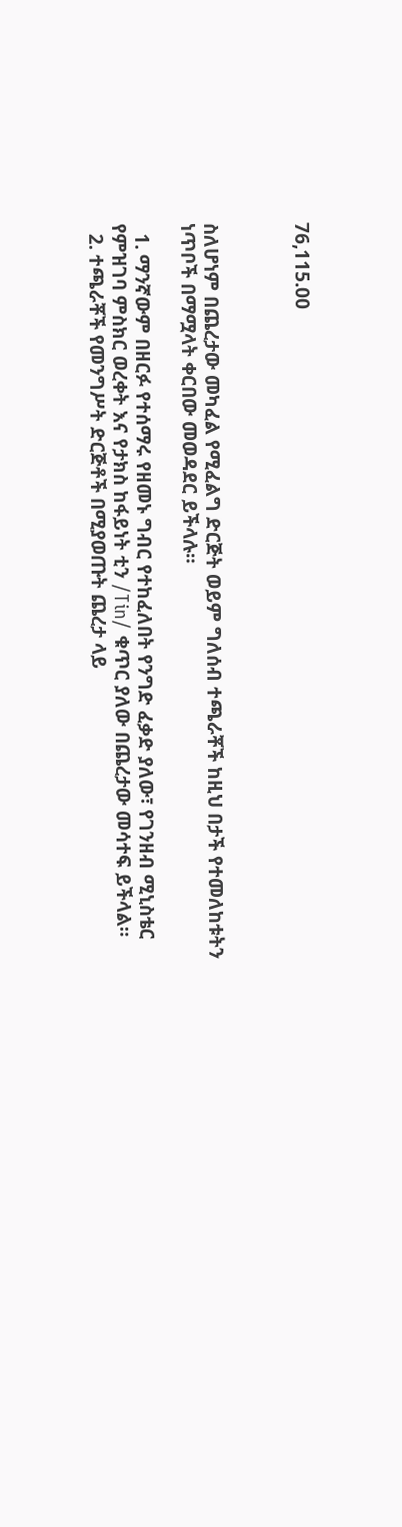76,115.00



ስለሆነም በጨረታው መካፈል የሚፈልግ ድርጅት ወይም ግለሰብ ተጫራቾች ከዚህ በታች የተመለከቱትን ነጥቦች በማሟላት ቀርበው መወዳደር ይችላሉ።

  1. ማንኛውም በዘርፉ የተሰማሩ የዘመኑ ግብር የተከፈለበት የንግድ ፈቃድ ያለው፣ የገንዘብ ሚኒስቴር የምዝገባ ምስክር ወረቀት እና የታክስ ከፋይነት ቲን /Tin/ ቁጥር ያለው በጨረታው መሳተፍ ይችላል።
  2. ተጫራቾች የመንግሥት ድርጅቶች በሚያወጡት ጨረታ ላይ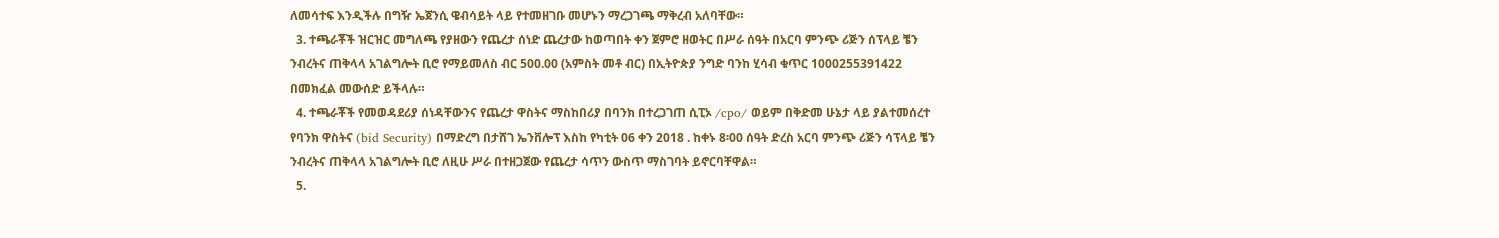ለመሳተፍ እንዲችሉ በግዥ ኤጀንሲ ዌብሳይት ላይ የተመዘገቡ መሆኑን ማረጋገጫ ማቅረብ አለባቸው።
  3. ተጫራቾች ዝርዝር መግለጫ የያዘውን የጨረታ ሰነድ ጨረታው ከወጣበት ቀን ጀምሮ ዘወትር በሥራ ሰዓት በአርባ ምንጭ ሪጅን ሰፕላይ ቼን ንብረትና ጠቅላላ አገልግሎት ቢሮ የማይመለስ ብር 500.00 (አምስት መቶ ብር) በኢትዮጵያ ንግድ ባንከ ሂሳብ ቁጥር 1000255391422 በመክፈል መውሰድ ይችላሉ።
  4. ተጫራቾች የመወዳደሪያ ሰነዳቸውንና የጨረታ ዋስትና ማስከበሪያ በባንክ በተረጋገጠ ሲፒኦ /cpo/ ወይም በቅድመ ሁኔታ ላይ ያልተመሰረተ የባንክ ዋስትና (bid Security) በማድረግ በታሸገ ኤንቨሎፕ እስከ የካቲት 06 ቀን 2018 . ከቀኑ 8፡00 ሰዓት ድረስ አርባ ምንጭ ሪጅን ሳፕላይ ቼን ንብረትና ጠቅላላ አገልግሎት ቢሮ ለዚሁ ሥራ በተዘጋጀው የጨረታ ሳጥን ውስጥ ማስገባት ይኖርባቸዋል።
  5.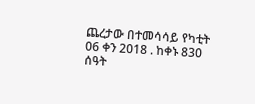ጨረታው በተመሳሳይ የካቲት 06 ቀን 2018 . ከቀኑ 830 ሰዓት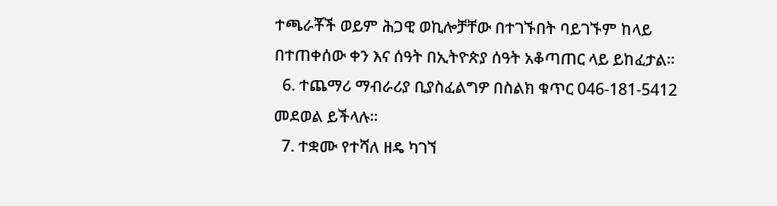ተጫራቾች ወይም ሕጋዊ ወኪሎቻቸው በተገኙበት ባይገኙም ከላይ በተጠቀሰው ቀን እና ሰዓት በኢትዮጵያ ሰዓት አቆጣጠር ላይ ይከፈታል።
  6. ተጨማሪ ማብራሪያ ቢያስፈልግዎ በስልክ ቁጥር 046-181-5412 መደወል ይችላሉ።
  7. ተቋሙ የተሻለ ዘዴ ካገኘ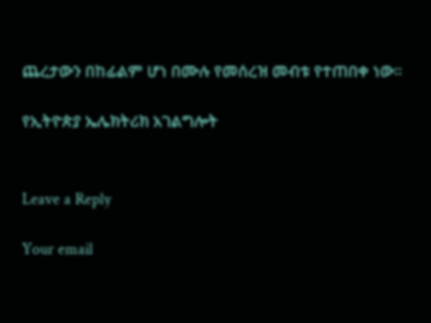ጨረታውን በከፊልም ሆነ በሙሉ የመሰረዝ መብቱ የተጠበቀ ነው።

የኢትዮጵያ ኤሌክትሪክ አገልግሎት


Leave a Reply

Your email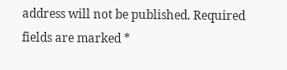address will not be published. Required fields are marked *